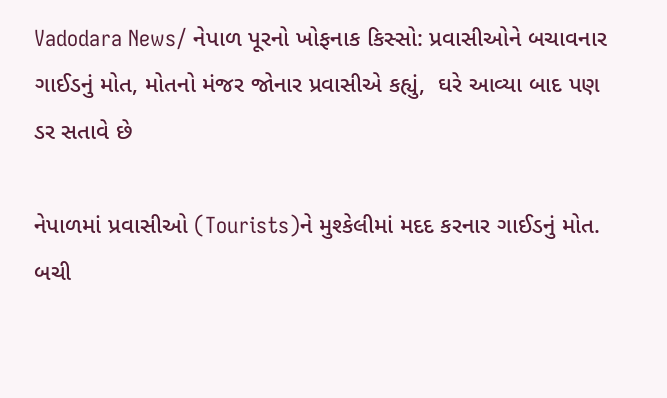Vadodara News/ નેપાળ પૂરનો ખોફનાક કિસ્સો: પ્રવાસીઓને બચાવનાર ગાઈડનું મોત, મોતનો મંજર જોનાર પ્રવાસીએ કહ્યું,  ઘરે આવ્યા બાદ પણ ડર સતાવે છે

નેપાળમાં પ્રવાસીઓ (Tourists)ને મુશ્કેલીમાં મદદ કરનાર ગાઈડનું મોત. બચી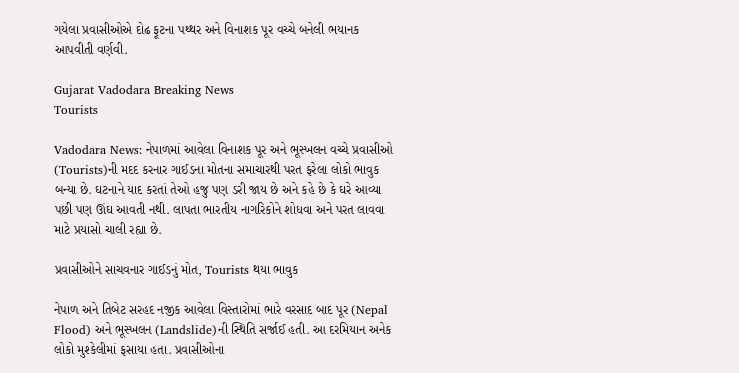ગયેલા પ્રવાસીઓએ દોઢ ફૂટના પથ્થર અને વિનાશક પૂર વચ્ચે બનેલી ભયાનક આપવીતી વર્ણવી.

Gujarat Vadodara Breaking News
Tourists

Vadodara News: નેપાળમાં આવેલા વિનાશક પૂર અને ભૂસ્ખલન વચ્ચે પ્રવાસીઓ (Tourists)ની મદદ કરનાર ગાઈડના મોતના સમાચારથી પરત ફરેલા લોકો ભાવુક બન્યા છે. ઘટનાને યાદ કરતાં તેઓ હજુ પણ ડરી જાય છે અને કહે છે કે ઘરે આવ્યા પછી પણ ઊંઘ આવતી નથી. લાપતા ભારતીય નાગરિકોને શોધવા અને પરત લાવવા માટે પ્રયાસો ચાલી રહ્યા છે.

પ્રવાસીઓને સાચવનાર ગાઈડનું મોત, Tourists થયા ભાવુક

નેપાળ અને તિબેટ સરહદ નજીક આવેલા વિસ્તારોમાં ભારે વરસાદ બાદ પૂર (Nepal Flood) અને ભૂસ્ખલન (Landslide)ની સ્થિતિ સર્જાઈ હતી. આ દરમિયાન અનેક લોકો મુશ્કેલીમાં ફસાયા હતા. પ્રવાસીઓના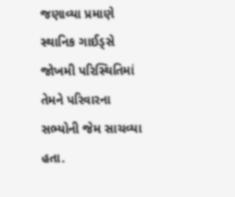જણાવ્યા પ્રમાણે સ્થાનિક ગાઈડ્સે જોખમી પરિસ્થિતિમાં તેમને પરિવારના સભ્યોની જેમ સાચવ્યા હતા.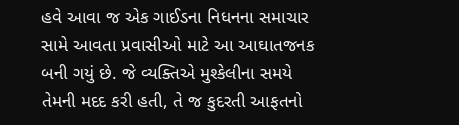હવે આવા જ એક ગાઈડના નિધનના સમાચાર સામે આવતા પ્રવાસીઓ માટે આ આઘાતજનક બની ગયું છે. જે વ્યક્તિએ મુશ્કેલીના સમયે તેમની મદદ કરી હતી, તે જ કુદરતી આફતનો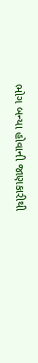ભોગ બન્યા હોવાની જાણકારીથી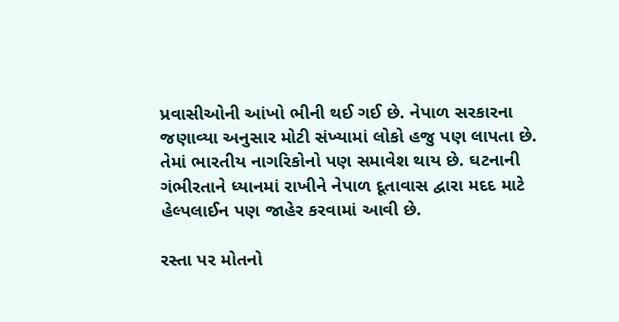પ્રવાસીઓની આંખો ભીની થઈ ગઈ છે. નેપાળ સરકારના જણાવ્યા અનુસાર મોટી સંખ્યામાં લોકો હજુ પણ લાપતા છે. તેમાં ભારતીય નાગરિકોનો પણ સમાવેશ થાય છે. ઘટનાની ગંભીરતાને ધ્યાનમાં રાખીને નેપાળ દૂતાવાસ દ્વારા મદદ માટે હેલ્પલાઈન પણ જાહેર કરવામાં આવી છે.

રસ્તા પર મોતનો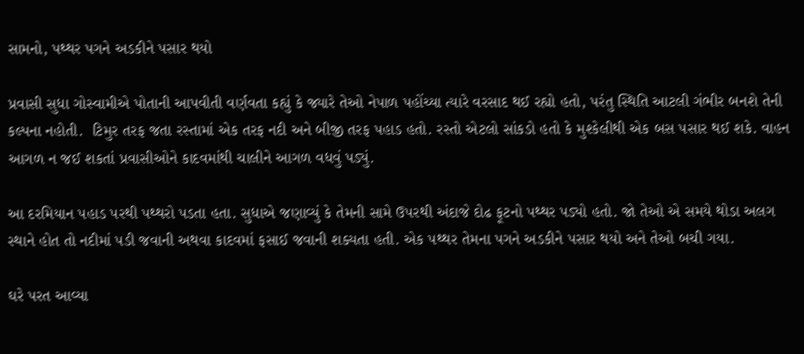સામનો, પથ્થર પગને અડકીને પસાર થયો

પ્રવાસી સુધા ગોસ્વામીએ પોતાની આપવીતી વર્ણવતા કહ્યું કે જ્યારે તેઓ નેપાળ પહોંચ્યા ત્યારે વરસાદ થઈ રહ્યો હતો, પરંતુ સ્થિતિ આટલી ગંભીર બનશે તેની કલ્પના નહોતી.  ટિમુર તરફ જતા રસ્તામાં એક તરફ નદી અને બીજી તરફ પહાડ હતો. રસ્તો એટલો સાંકડો હતો કે મુશ્કેલીથી એક બસ પસાર થઈ શકે. વાહન આગળ ન જઈ શકતાં પ્રવાસીઓને કાદવમાંથી ચાલીને આગળ વધવું પડ્યું.

આ દરમિયાન પહાડ પરથી પથ્થરો પડતા હતા. સુધાએ જણાવ્યું કે તેમની સામે ઉપરથી અંદાજે દોઢ ફૂટનો પથ્થર પડ્યો હતો. જો તેઓ એ સમયે થોડા અલગ સ્થાને હોત તો નદીમાં પડી જવાની અથવા કાદવમાં ફસાઈ જવાની શક્યતા હતી. એક પથ્થર તેમના પગને અડકીને પસાર થયો અને તેઓ બચી ગયા.

ઘરે પરત આવ્યા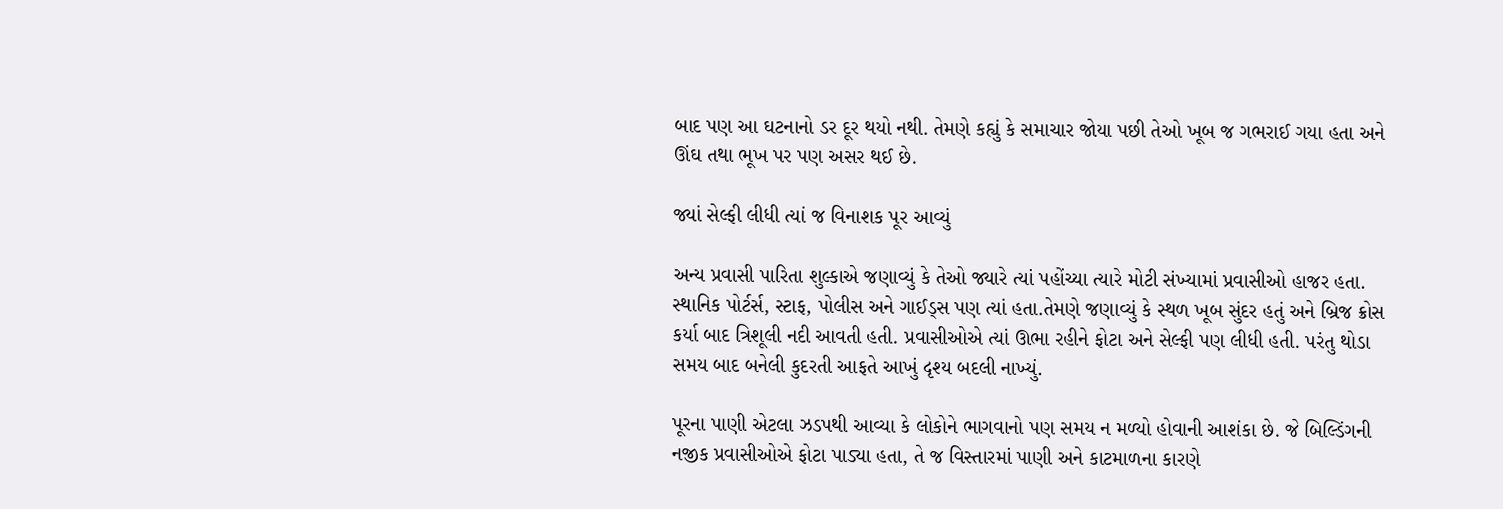બાદ પણ આ ઘટનાનો ડર દૂર થયો નથી. તેમણે કહ્યું કે સમાચાર જોયા પછી તેઓ ખૂબ જ ગભરાઈ ગયા હતા અને ઊંઘ તથા ભૂખ પર પણ અસર થઈ છે.

જ્યાં સેલ્ફી લીધી ત્યાં જ વિનાશક પૂર આવ્યું

અન્ય પ્રવાસી પારિતા શુલ્કાએ જણાવ્યું કે તેઓ જ્યારે ત્યાં પહોંચ્યા ત્યારે મોટી સંખ્યામાં પ્રવાસીઓ હાજર હતા. સ્થાનિક પોર્ટર્સ, સ્ટાફ, પોલીસ અને ગાઈડ્સ પણ ત્યાં હતા.તેમણે જણાવ્યું કે સ્થળ ખૂબ સુંદર હતું અને બ્રિજ ક્રોસ કર્યા બાદ ત્રિશૂલી નદી આવતી હતી. પ્રવાસીઓએ ત્યાં ઊભા રહીને ફોટા અને સેલ્ફી પણ લીધી હતી. પરંતુ થોડા સમય બાદ બનેલી કુદરતી આફતે આખું દૃશ્ય બદલી નાખ્યું.

પૂરના પાણી એટલા ઝડપથી આવ્યા કે લોકોને ભાગવાનો પણ સમય ન મળ્યો હોવાની આશંકા છે. જે બિલ્ડિંગની નજીક પ્રવાસીઓએ ફોટા પાડ્યા હતા, તે જ વિસ્તારમાં પાણી અને કાટમાળના કારણે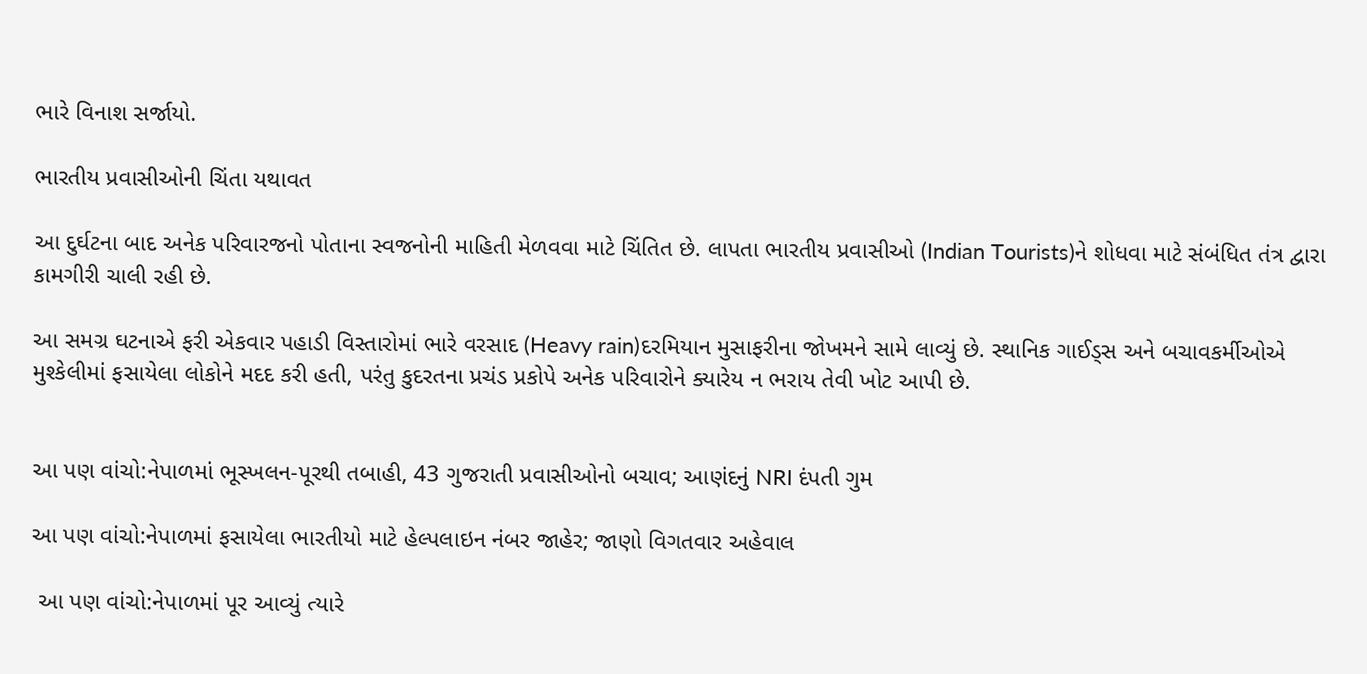ભારે વિનાશ સર્જાયો.

ભારતીય પ્રવાસીઓની ચિંતા યથાવત

આ દુર્ઘટના બાદ અનેક પરિવારજનો પોતાના સ્વજનોની માહિતી મેળવવા માટે ચિંતિત છે. લાપતા ભારતીય પ્રવાસીઓ (Indian Tourists)ને શોધવા માટે સંબંધિત તંત્ર દ્વારા કામગીરી ચાલી રહી છે.

આ સમગ્ર ઘટનાએ ફરી એકવાર પહાડી વિસ્તારોમાં ભારે વરસાદ (Heavy rain)દરમિયાન મુસાફરીના જોખમને સામે લાવ્યું છે. સ્થાનિક ગાઈડ્સ અને બચાવકર્મીઓએ મુશ્કેલીમાં ફસાયેલા લોકોને મદદ કરી હતી, પરંતુ કુદરતના પ્રચંડ પ્રકોપે અનેક પરિવારોને ક્યારેય ન ભરાય તેવી ખોટ આપી છે.


આ પણ વાંચો:નેપાળમાં ભૂસ્ખલન-પૂરથી તબાહી, 43 ગુજરાતી પ્રવાસીઓનો બચાવ; આણંદનું NRI દંપતી ગુમ

આ પણ વાંચો:નેપાળમાં ફસાયેલા ભારતીયો માટે હેલ્પલાઇન નંબર જાહેર; જાણો વિગતવાર અહેવાલ

 આ પણ વાંચો:નેપાળમાં પૂર આવ્યું ત્યારે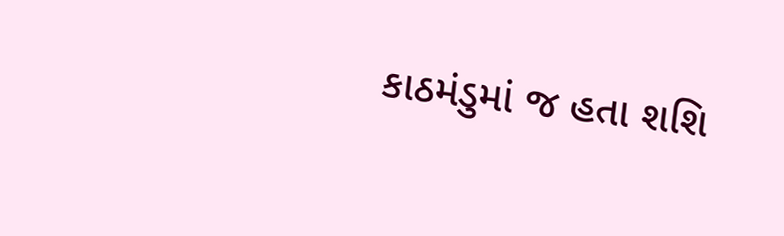કાઠમંડુમાં જ હતા શશિ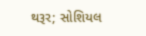થરૂર; સોશિયલ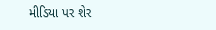મીડિયા પર શેર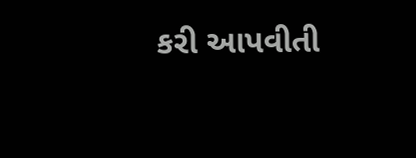કરી આપવીતી